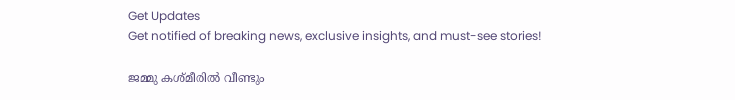Get Updates
Get notified of breaking news, exclusive insights, and must-see stories!

ജമ്മു കശ്മീരില്‍ വീണ്ടും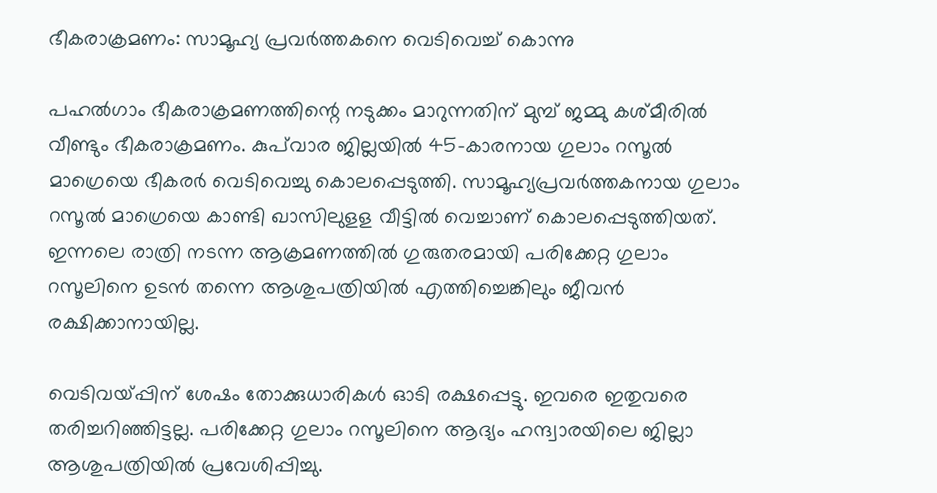ഭീകരാക്രമണം: സാമൂഹ്യ പ്രവർത്തകനെ വെടിവെച്ച് കൊന്നു

പഹല്‍ഗാം ഭീകരാക്രമണത്തിന്റെ നടുക്കം മാറുന്നതിന് മുമ്പ് ജമ്മു കശ്മീരില്‍ വീണ്ടും ഭീകരാക്രമണം. കുപ്‌വാര ജില്ലയില്‍ 45-കാരനായ ഗുലാം റസൂല്‍ മാഗ്രെയെ ഭീകരര്‍ വെടിവെച്ചു കൊലപ്പെടുത്തി. സാമൂഹ്യപ്രവര്‍ത്തകനായ ഗുലാം റസൂല്‍ മാഗ്രെയെ കാണ്ടി ഖാസിലുളള വീട്ടില്‍ വെച്ചാണ് കൊലപ്പെടുത്തിയത്. ഇന്നലെ രാത്രി നടന്ന ആക്രമണത്തില്‍ ഗുരുതരമായി പരിക്കേറ്റ ഗുലാം റസൂലിനെ ഉടന്‍ തന്നെ ആശുപത്രിയില്‍ എത്തിച്ചെങ്കിലും ജീവന്‍ രക്ഷിക്കാനായില്ല.

വെടിവയ്പ്പിന് ശേഷം തോക്കുധാരികൾ ഓടി രക്ഷപ്പെട്ടു. ഇവരെ ഇതുവരെ തരിച്ചറിഞ്ഞിട്ടല്ല. പരിക്കേറ്റ ഗുലാം റസൂലിനെ ആദ്യം ഹന്ദ്വാരയിലെ ജില്ലാ ആശുപത്രിയിൽ പ്രവേശിപ്പിച്ചു.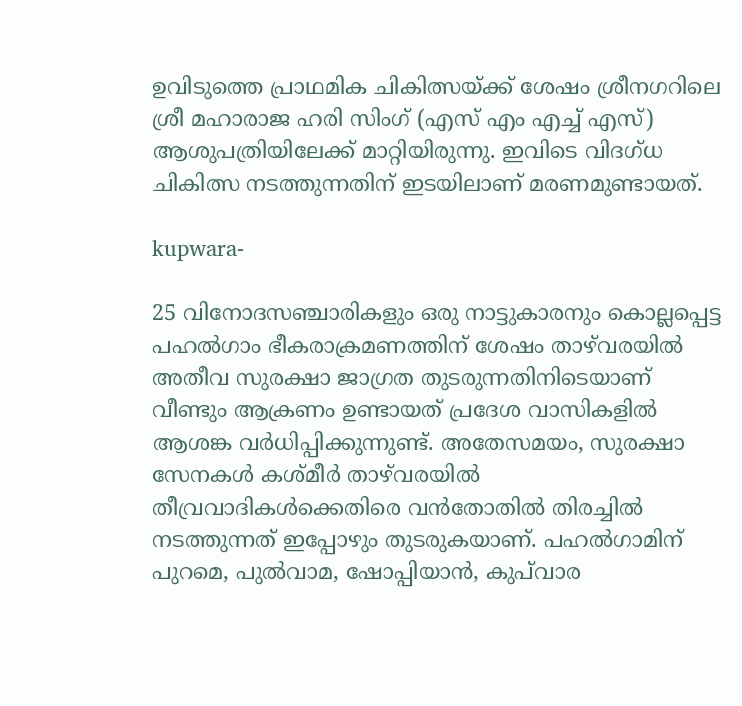ഉവിടുത്തെ പ്രാഥമിക ചികിത്സയ്ക്ക് ശേഷം ശ്രീനഗറിലെ ശ്രീ മഹാരാജ ഹരി സിംഗ് (എസ് എം എച്ച് എസ്) ആശുപത്രിയിലേക്ക് മാറ്റിയിരുന്നു. ഇവിടെ വിദഗ്ധ ചികിത്സ നടത്തുന്നതിന് ഇടയിലാണ് മരണമുണ്ടായത്.

kupwara-

25 വിനോദസഞ്ചാരികളും ഒരു നാട്ടുകാരനും കൊല്ലപ്പെട്ട പഹൽഗാം ഭീകരാക്രമണത്തിന് ശേഷം താഴ്‌വരയിൽ അതീവ സുരക്ഷാ ജാഗ്രത തുടരുന്നതിനിടെയാണ് വീണ്ടും ആക്രണം ഉണ്ടായത് പ്രദേശ വാസികളില്‍ ആശങ്ക വർധിപ്പിക്കുന്നുണ്ട്. അതേസമയം, സുരക്ഷാ സേനകൾ കശ്മീർ താഴ്‌വരയിൽ തീവ്രവാദികൾക്കെതിരെ വൻതോതിൽ തിരച്ചിൽ നടത്തുന്നത് ഇപ്പോഴും തുടരുകയാണ്. പഹൽഗാമിന് പുറമെ, പുൽവാമ, ഷോപ്പിയാൻ, കുപ്‌വാര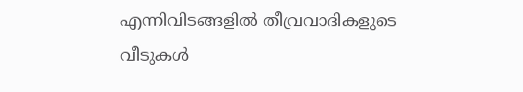എന്നിവിടങ്ങളിൽ തീവ്രവാദികളുടെ വീടുകൾ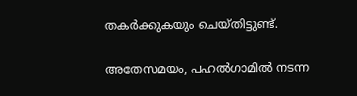തകർക്കുകയും ചെയ്തിട്ടുണ്ട്.

അതേസമയം, പഹൽഗാമിൽ നടന്ന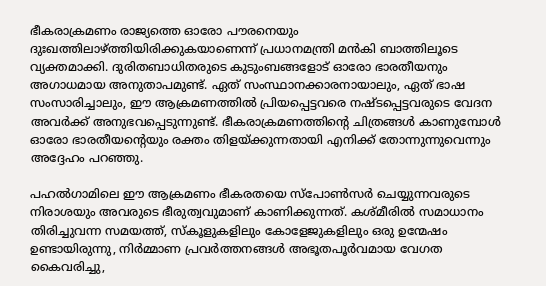ഭീകരാക്രമണം രാജ്യത്തെ ഓരോ പൗരനെയും ദുഃഖത്തിലാഴ്ത്തിയിരിക്കുകയാണെന്ന് പ്രധാനമന്ത്രി മന്‍കി ബാത്തിലൂടെ വ്യക്തമാക്കി. ദുരിതബാധിതരുടെ കുടുംബങ്ങളോട് ഓരോ ഭാരതീയനും അഗാധമായ അനുതാപമുണ്ട്. ഏത് സംസ്ഥാനക്കാരനായാലും, ഏത് ഭാഷ സംസാരിച്ചാലും, ഈ ആക്രമണത്തിൽ പ്രിയപ്പെട്ടവരെ നഷ്ടപ്പെട്ടവരുടെ വേദന അവർക്ക് അനുഭവപ്പെടുന്നുണ്ട്. ഭീകരാക്രമണത്തിന്റെ ചിത്രങ്ങൾ കാണുമ്പോൾ ഓരോ ഭാരതീയന്റെയും രക്തം തിളയ്ക്കുന്നതായി എനിക്ക് തോന്നുന്നുവെന്നും അദ്ദേഹം പറഞ്ഞു.

പഹൽഗാമിലെ ഈ ആക്രമണം ഭീകരതയെ സ്പോൺസർ ചെയ്യുന്നവരുടെ നിരാശയും അവരുടെ ഭീരുത്വവുമാണ് കാണിക്കുന്നത്. കശ്മീരിൽ സമാധാനം തിരിച്ചുവന്ന സമയത്ത്, സ്കൂളുകളിലും കോളേജുകളിലും ഒരു ഉന്മേഷം ഉണ്ടായിരുന്നു, നിർമ്മാണ പ്രവർത്തനങ്ങൾ അഭൂതപൂർവമായ വേഗത കൈവരിച്ചു,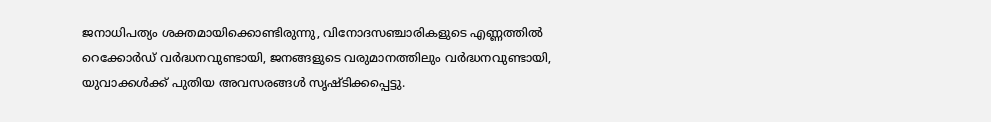ജനാധിപത്യം ശക്തമായിക്കൊണ്ടിരുന്നു, വിനോദസഞ്ചാരികളുടെ എണ്ണത്തിൽ റെക്കോർഡ് വർദ്ധനവുണ്ടായി, ജനങ്ങളുടെ വരുമാനത്തിലും വർദ്ധനവുണ്ടായി, യുവാക്കൾക്ക് പുതിയ അവസരങ്ങൾ സൃഷ്ടിക്കപ്പെട്ടു.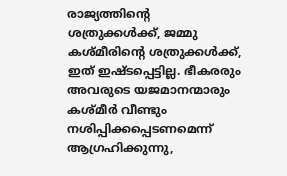രാജ്യത്തിന്റെ ശത്രുക്കൾക്ക്, ജമ്മു കശ്മീരിന്റെ ശത്രുക്കൾക്ക്, ഇത് ഇഷ്ടപ്പെട്ടില്ല. ഭീകരരും അവരുടെ യജമാനന്മാരും കശ്മീർ വീണ്ടും നശിപ്പിക്കപ്പെടണമെന്ന് ആഗ്രഹിക്കുന്നു,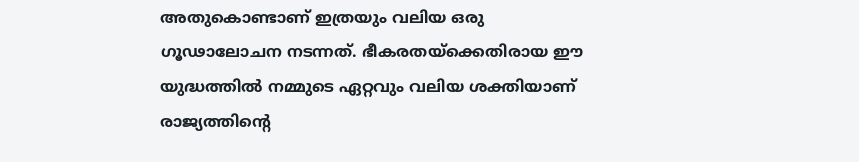അതുകൊണ്ടാണ് ഇത്രയും വലിയ ഒരു ഗൂഢാലോചന നടന്നത്. ഭീകരതയ്‌ക്കെതിരായ ഈ യുദ്ധത്തിൽ നമ്മുടെ ഏറ്റവും വലിയ ശക്തിയാണ് രാജ്യത്തിന്റെ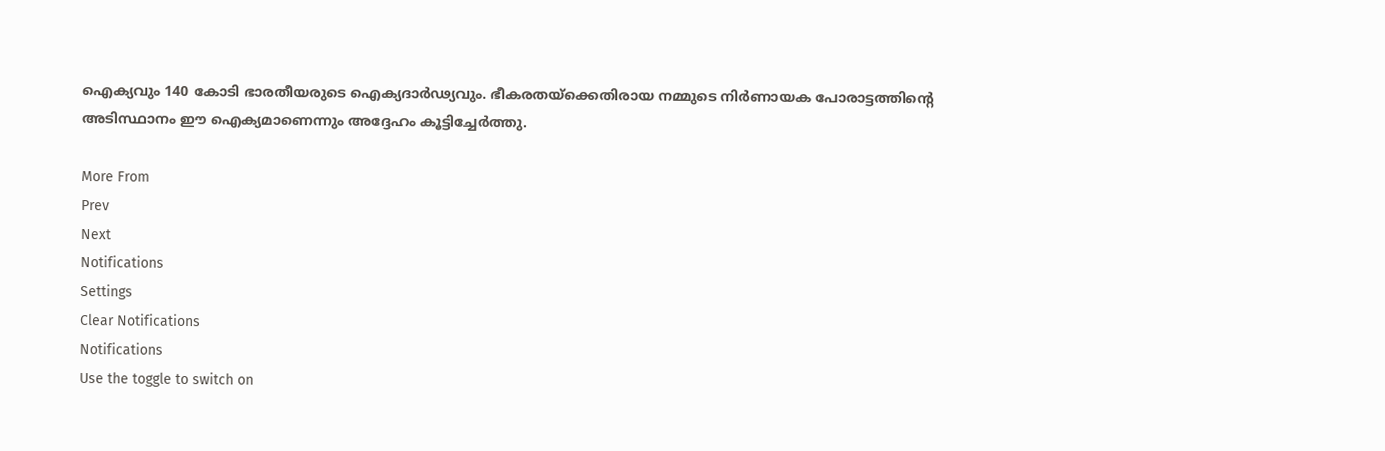ഐക്യവും 140 കോടി ഭാരതീയരുടെ ഐക്യദാർഢ്യവും. ഭീകരതയ്‌ക്കെതിരായ നമ്മുടെ നിർണായക പോരാട്ടത്തിന്റെ അടിസ്ഥാനം ഈ ഐക്യമാണെന്നും അദ്ദേഹം കൂട്ടിച്ചേർത്തു.

More From
Prev
Next
Notifications
Settings
Clear Notifications
Notifications
Use the toggle to switch on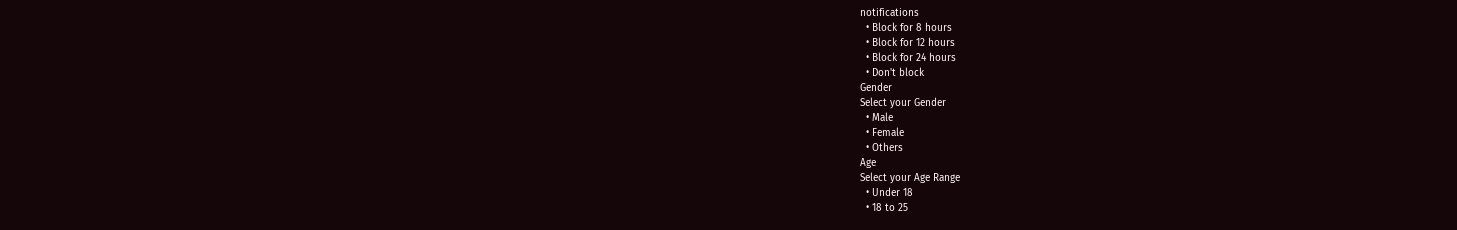notifications
  • Block for 8 hours
  • Block for 12 hours
  • Block for 24 hours
  • Don't block
Gender
Select your Gender
  • Male
  • Female
  • Others
Age
Select your Age Range
  • Under 18
  • 18 to 25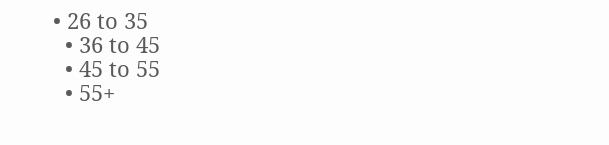• 26 to 35
  • 36 to 45
  • 45 to 55
  • 55+